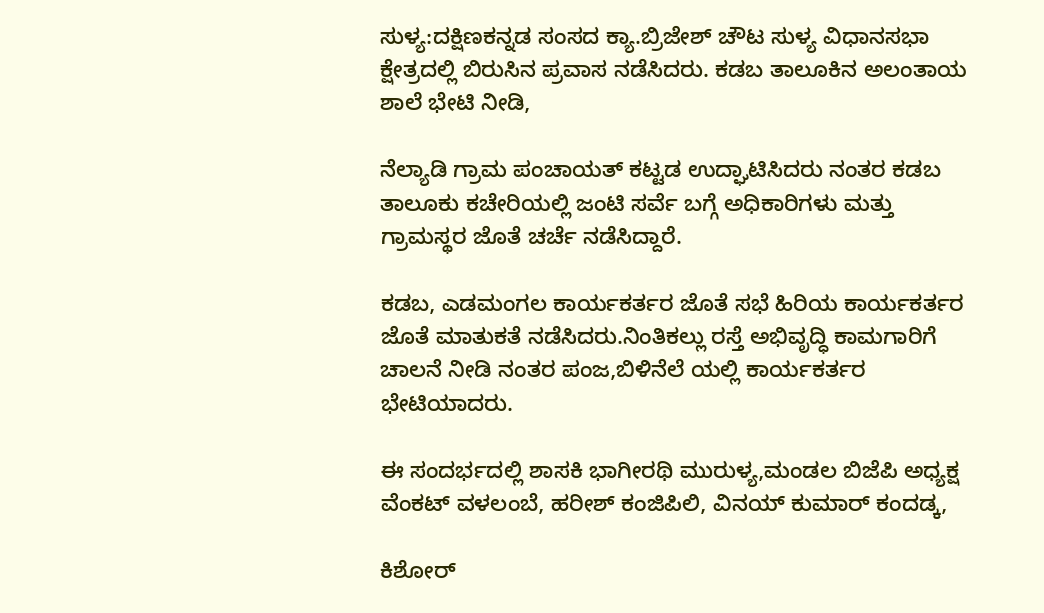ಸುಳ್ಯ:ದಕ್ಷಿಣಕನ್ನಡ ಸಂಸದ ಕ್ಯಾ.ಬ್ರಿಜೇಶ್ ಚೌಟ ಸುಳ್ಯ ವಿಧಾನಸಭಾ ಕ್ಷೇತ್ರದಲ್ಲಿ ಬಿರುಸಿನ ಪ್ರವಾಸ ನಡೆಸಿದರು. ಕಡಬ ತಾಲೂಕಿನ ಅಲಂತಾಯ ಶಾಲೆ ಭೇಟಿ ನೀಡಿ,

ನೆಲ್ಯಾಡಿ ಗ್ರಾಮ ಪಂಚಾಯತ್ ಕಟ್ಟಡ ಉದ್ಘಾಟಿಸಿದರು ನಂತರ ಕಡಬ ತಾಲೂಕು ಕಚೇರಿಯಲ್ಲಿ ಜಂಟಿ ಸರ್ವೆ ಬಗ್ಗೆ ಅಧಿಕಾರಿಗಳು ಮತ್ತು ಗ್ರಾಮಸ್ಥರ ಜೊತೆ ಚರ್ಚೆ ನಡೆಸಿದ್ದಾರೆ.

ಕಡಬ, ಎಡಮಂಗಲ ಕಾರ್ಯಕರ್ತರ ಜೊತೆ ಸಭೆ ಹಿರಿಯ ಕಾರ್ಯಕರ್ತರ ಜೊತೆ ಮಾತುಕತೆ ನಡೆಸಿದರು.ನಿಂತಿಕಲ್ಲು ರಸ್ತೆ ಅಭಿವೃದ್ಧಿ ಕಾಮಗಾರಿಗೆ ಚಾಲನೆ ನೀಡಿ ನಂತರ ಪಂಜ,ಬಿಳಿನೆಲೆ ಯಲ್ಲಿ ಕಾರ್ಯಕರ್ತರ ಭೇಟಿಯಾದರು.

ಈ ಸಂದರ್ಭದಲ್ಲಿ ಶಾಸಕಿ ಭಾಗೀರಥಿ ಮುರುಳ್ಯ,ಮಂಡಲ ಬಿಜೆಪಿ ಅಧ್ಯಕ್ಷ ವೆಂಕಟ್ ವಳಲಂಬೆ, ಹರೀಶ್ ಕಂಜಿಪಿಲಿ, ವಿನಯ್ ಕುಮಾರ್ ಕಂದಡ್ಕ,

ಕಿಶೋರ್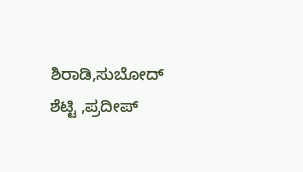ಶಿರಾಡಿ,ಸುಬೋದ್ ಶೆಟ್ಟಿ ,ಪ್ರದೀಪ್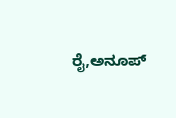ರೈ,ಅನೂಪ್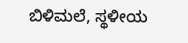ಬಿಳಿಮಲೆ, ಸ್ಥಳೀಯ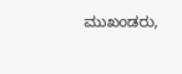ಮುಖಂಡರು,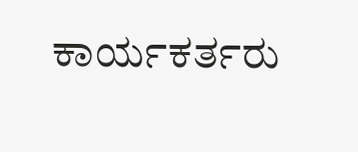ಕಾರ್ಯಕರ್ತರು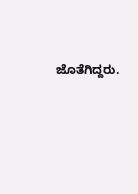ಜೊತೆಗಿದ್ದರು.